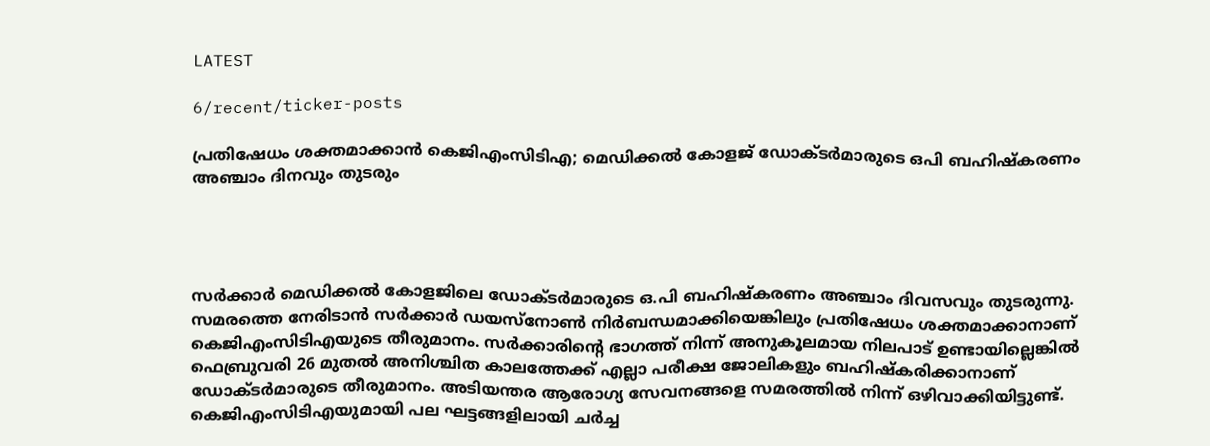LATEST

6/recent/ticker-posts

പ്രതിഷേധം ശക്തമാക്കാൻ കെജിഎംസിടിഎ; മെഡിക്കൽ കോളജ് ഡോക്ടർമാരുടെ ഒപി ബഹിഷ്കരണം അഞ്ചാം ദിനവും തുടരും




സർക്കാർ മെഡിക്കൽ കോളജിലെ ഡോക്ടർമാരുടെ ഒ.പി ബഹിഷ്കരണം അഞ്ചാം ദിവസവും തുടരുന്നു. സമരത്തെ നേരിടാൻ സർക്കാർ ഡയസ്നോൺ നിർബന്ധമാക്കിയെങ്കിലും പ്രതിഷേധം ശക്തമാക്കാനാണ് കെജിഎംസിടിഎയുടെ തീരുമാനം. സർക്കാരിന്റെ ഭാഗത്ത് നിന്ന് അനുകൂലമായ നിലപാട് ഉണ്ടായില്ലെങ്കിൽ ഫെബ്രുവരി 26 മുതൽ അനിശ്ചിത കാലത്തേക്ക് എല്ലാ പരീക്ഷ ജോലികളും ബഹിഷ്കരിക്കാനാണ് ഡോക്ടർമാരുടെ തീരുമാനം. അടിയന്തര ആരോഗ്യ സേവനങ്ങളെ സമരത്തിൽ നിന്ന് ഒഴിവാക്കിയിട്ടുണ്ട്. കെജിഎംസിടിഎയുമായി പല ഘട്ടങ്ങളിലായി ചര്‍ച്ച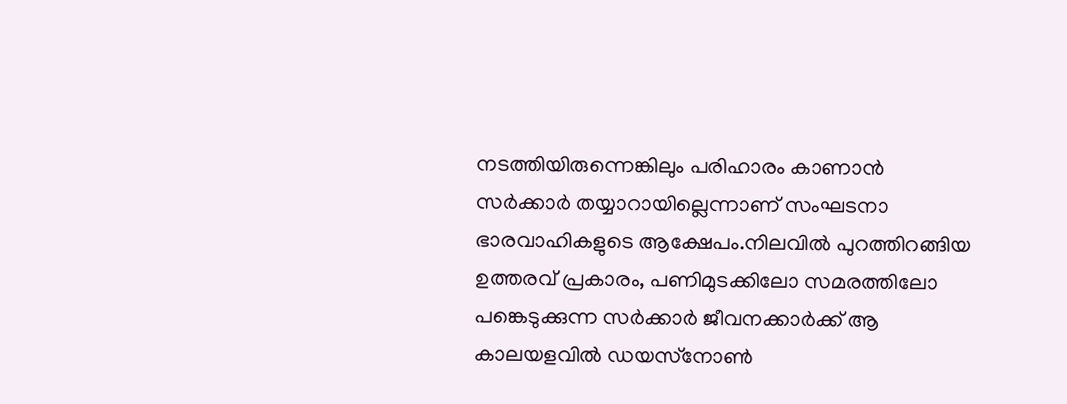നടത്തിയിരുന്നെങ്കിലും പരിഹാരം കാണാന്‍ സര്‍ക്കാര്‍ തയ്യാറായില്ലെന്നാണ് സംഘടനാ ഭാരവാഹികളുടെ ആക്ഷേപം.നിലവില്‍ പുറത്തിറങ്ങിയ ഉത്തരവ് പ്രകാരം, പണിമുടക്കിലോ സമരത്തിലോ പങ്കെടുക്കുന്ന സര്‍ക്കാര്‍ ജീവനക്കാര്‍ക്ക് ആ കാലയളവില്‍ ഡയസ്‌നോണ്‍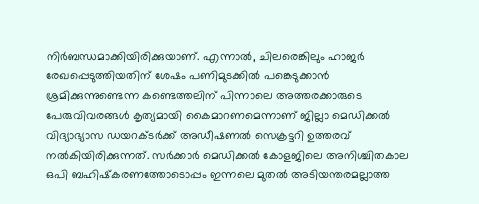നിര്‍ബന്ധമാക്കിയിരിക്കുയാണ്. എന്നാല്‍, ചിലരെങ്കിലും ഹാജര്‍ രേഖപ്പെടുത്തിയതിന് ശേഷം പണിമുടക്കില്‍ പങ്കെടുക്കാന്‍ ശ്രമിക്കുന്നുണ്ടെന്ന കണ്ടെത്തലിന് പിന്നാലെ അത്തരക്കാരുടെ പേരുവിവരങ്ങള്‍ കൃത്യമായി കൈമാറണമെന്നാണ് ജില്ലാ മെഡിക്കല്‍ വിദ്യാഭ്യാസ ഡയറക്ടര്‍ക്ക് അഡീഷണല്‍ സെക്രട്ടറി ഉത്തരവ് നല്‍കിയിരിക്കുന്നത്. സര്‍ക്കാര്‍ മെഡിക്കല്‍ കോളജിലെ അനിശ്ചിതകാല ഒപി ബഹിഷ്‌കരണത്തോടൊപ്പം ഇന്നലെ മുതല്‍ അടിയന്തരമല്ലാത്ത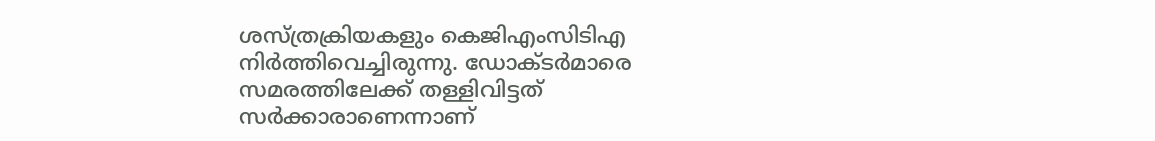ശസ്ത്രക്രിയകളും കെജിഎംസിടിഎ നിര്‍ത്തിവെച്ചിരുന്നു. ഡോക്ടര്‍മാരെ സമരത്തിലേക്ക് തള്ളിവിട്ടത് സര്‍ക്കാരാണെന്നാണ്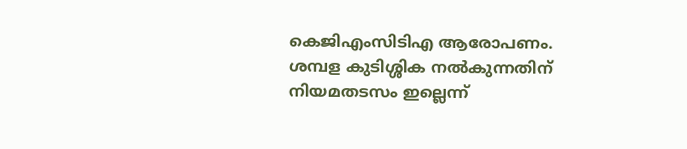കെജിഎംസിടിഎ ആരോപണം. ശമ്പള കുടിശ്ശിക നല്‍കുന്നതിന് നിയമതടസം ഇല്ലെന്ന്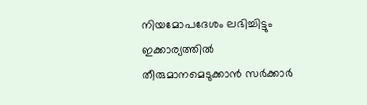നിയമോപദേശം ലഭിച്ചിട്ടും ഇക്കാര്യത്തില്‍ തീരുമാനമെടുക്കാന്‍ സര്‍ക്കാര്‍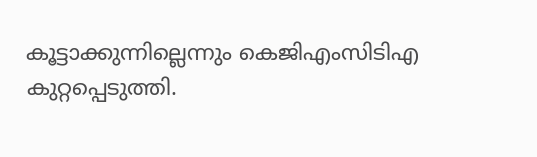കൂട്ടാക്കുന്നില്ലെന്നും കെജിഎംസിടിഎ കുറ്റപ്പെടുത്തി.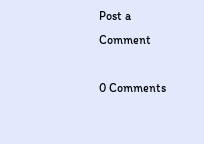Post a Comment

0 Comments